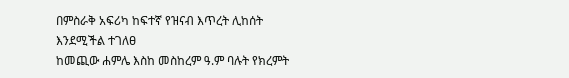በምስራቅ አፍሪካ ከፍተኛ የዝናብ እጥረት ሊከሰት እንደሚችል ተገለፀ
ከመጪው ሐምሌ እስከ መስከረም ዓ.ም ባሉት የክረምት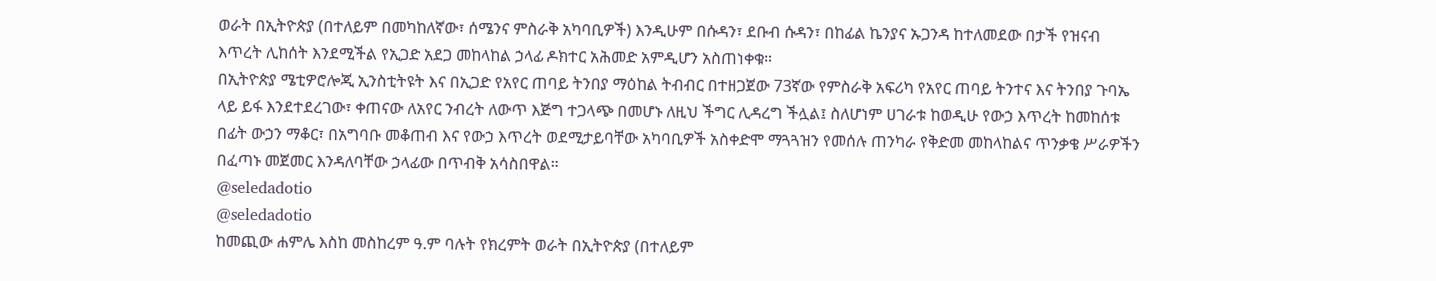ወራት በኢትዮጵያ (በተለይም በመካከለኛው፣ ሰሜንና ምስራቅ አካባቢዎች) እንዲሁም በሱዳን፣ ደቡብ ሱዳን፣ በከፊል ኬንያና ኡጋንዳ ከተለመደው በታች የዝናብ እጥረት ሊከሰት እንደሚችል የኢጋድ አደጋ መከላከል ኃላፊ ዶክተር አሕመድ አምዲሆን አስጠነቀቁ።
በኢትዮጵያ ሜቲዎሮሎጂ ኢንስቲትዩት እና በኢጋድ የአየር ጠባይ ትንበያ ማዕከል ትብብር በተዘጋጀው 73ኛው የምስራቅ አፍሪካ የአየር ጠባይ ትንተና እና ትንበያ ጉባኤ ላይ ይፋ እንደተደረገው፣ ቀጠናው ለአየር ንብረት ለውጥ እጅግ ተጋላጭ በመሆኑ ለዚህ ችግር ሊዳረግ ችሏል፤ ስለሆነም ሀገራቱ ከወዲሁ የውኃ እጥረት ከመከሰቱ በፊት ውኃን ማቆር፣ በአግባቡ መቆጠብ እና የውኃ እጥረት ወደሚታይባቸው አካባቢዎች አስቀድሞ ማጓጓዝን የመሰሉ ጠንካራ የቅድመ መከላከልና ጥንቃቄ ሥራዎችን በፈጣኑ መጀመር እንዳለባቸው ኃላፊው በጥብቅ አሳስበዋል።
@seledadotio
@seledadotio
ከመጪው ሐምሌ እስከ መስከረም ዓ.ም ባሉት የክረምት ወራት በኢትዮጵያ (በተለይም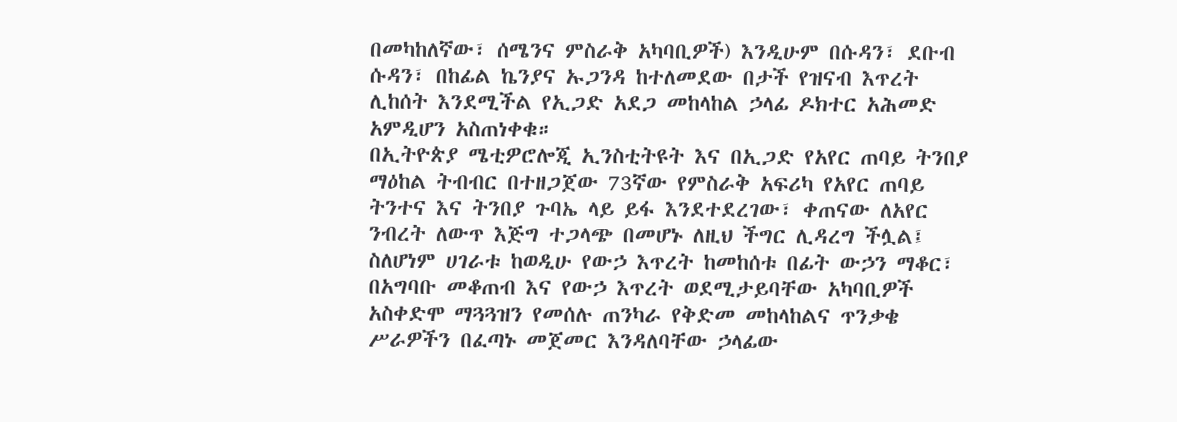በመካከለኛው፣ ሰሜንና ምስራቅ አካባቢዎች) እንዲሁም በሱዳን፣ ደቡብ ሱዳን፣ በከፊል ኬንያና ኡጋንዳ ከተለመደው በታች የዝናብ እጥረት ሊከሰት እንደሚችል የኢጋድ አደጋ መከላከል ኃላፊ ዶክተር አሕመድ አምዲሆን አስጠነቀቁ።
በኢትዮጵያ ሜቲዎሮሎጂ ኢንስቲትዩት እና በኢጋድ የአየር ጠባይ ትንበያ ማዕከል ትብብር በተዘጋጀው 73ኛው የምስራቅ አፍሪካ የአየር ጠባይ ትንተና እና ትንበያ ጉባኤ ላይ ይፋ እንደተደረገው፣ ቀጠናው ለአየር ንብረት ለውጥ እጅግ ተጋላጭ በመሆኑ ለዚህ ችግር ሊዳረግ ችሏል፤ ስለሆነም ሀገራቱ ከወዲሁ የውኃ እጥረት ከመከሰቱ በፊት ውኃን ማቆር፣ በአግባቡ መቆጠብ እና የውኃ እጥረት ወደሚታይባቸው አካባቢዎች አስቀድሞ ማጓጓዝን የመሰሉ ጠንካራ የቅድመ መከላከልና ጥንቃቄ ሥራዎችን በፈጣኑ መጀመር እንዳለባቸው ኃላፊው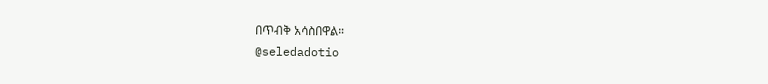በጥብቅ አሳስበዋል።
@seledadotio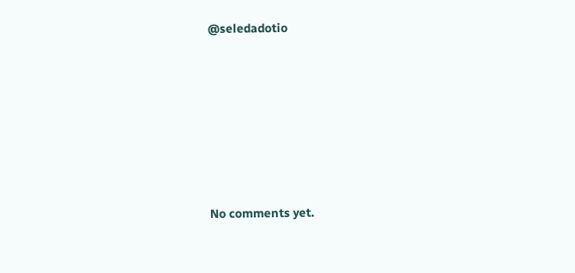@seledadotio









No comments yet.